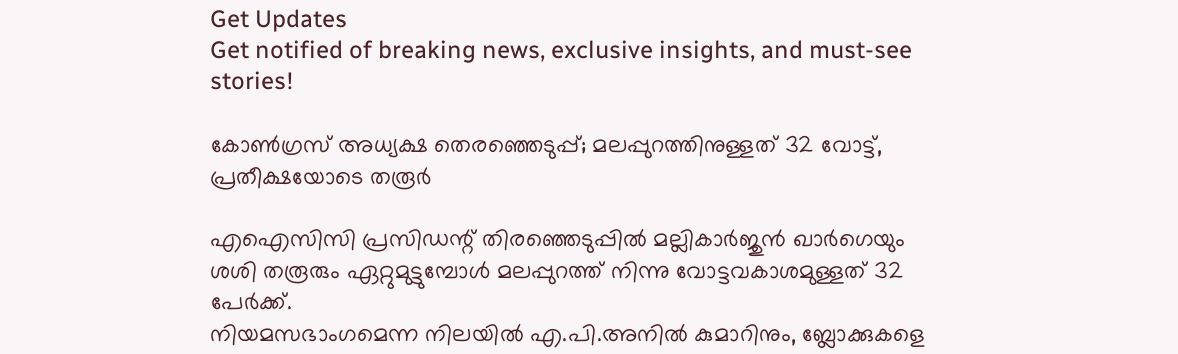Get Updates
Get notified of breaking news, exclusive insights, and must-see stories!

കോൺഗ്രസ് അധ്യക്ഷ തെരഞ്ഞെടുപ്പ്; മലപ്പുറത്തിനുള്ളത് 32 വോട്ട്, പ്രതീക്ഷയോടെ തരൂർ

എഐസിസി പ്രസിഡന്റ് തിരഞ്ഞെടുപ്പിൽ മല്ലികാർജുൻ ഖാർഗെയും ശശി തരൂരും ഏറ്റുമുട്ടുമ്പോൾ മലപ്പുറത്ത് നിന്നു വോട്ടവകാശമുള്ളത് 32 പേർക്ക്.
നിയമസഭാംഗമെന്ന നിലയിൽ എ.പി.അനിൽ കുമാറിനും, ബ്ലോക്കുകളെ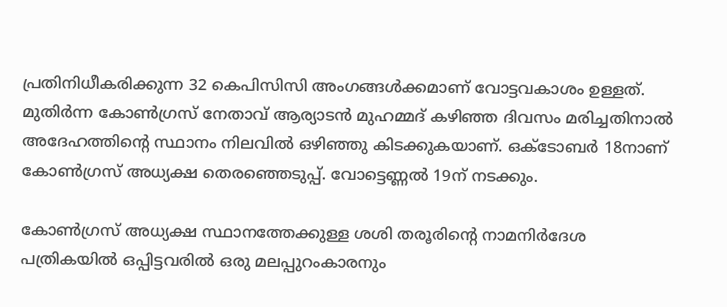പ്രതിനിധീകരിക്കുന്ന 32 കെപിസിസി അംഗങ്ങൾക്കമാണ് വോട്ടവകാശം ഉള്ളത്.
മുതിർന്ന കോൺഗ്രസ് നേതാവ് ആര്യാടൻ മുഹമ്മദ് കഴിഞ്ഞ ദിവസം മരിച്ചതിനാൽ അദേഹത്തിന്റെ സ്ഥാനം നിലവിൽ ഒഴിഞ്ഞു കിടക്കുകയാണ്. ഒക്ടോബർ 18നാണ് കോൺഗ്രസ് അധ്യക്ഷ തെരഞ്ഞെടുപ്പ്. വോട്ടെണ്ണൽ 19ന് നടക്കും.

കോൺഗ്രസ് അധ്യക്ഷ സ്ഥാനത്തേക്കുള്ള ശശി തരൂരിന്റെ നാമനിർദേശ പത്രികയിൽ ഒപ്പിട്ടവരിൽ ഒരു മലപ്പുറംകാരനും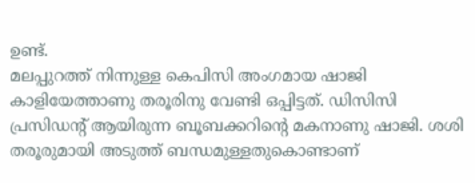ഉണ്ട്.
മലപ്പുറത്ത് നിന്നുള്ള കെപിസി അംഗമായ ഷാജി കാളിയേത്താണു തരൂരിനു വേണ്ടി ഒപ്പിട്ടത്. ഡിസിസി പ്രസിഡന്റ് ആയിരുന്ന ബൂബക്കറിന്റെ മകനാണു ഷാജി. ശശി തരൂരുമായി അടുത്ത് ബന്ധമുള്ളതുകൊണ്ടാണ്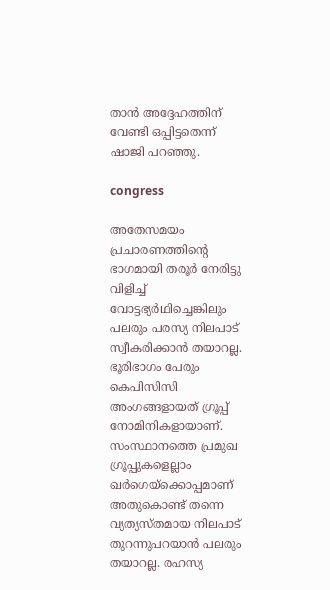താൻ അദ്ദേഹത്തിന് വേണ്ടി ഒപ്പിട്ടതെന്ന് ഷാജി പറഞ്ഞു.

congress

അതേസമയം പ്രചാരണത്തിന്റെ ഭാഗമായി തരൂർ നേരിട്ടു വിളിച്ച് വോട്ടഭ്യർഥിച്ചെങ്കിലും പലരും പരസ്യ നിലപാട് സ്വീകരിക്കാൻ തയാറല്ല.
ഭൂരിഭാഗം പേരും കെപിസിസി അംഗങ്ങളായത് ഗ്രൂപ്പ് നോമിനികളായാണ്. സംസ്ഥാനത്തെ പ്രമുഖ ഗ്രൂപ്പുകളെല്ലാം ഖർഗെയ്ക്കൊപ്പമാണ് അതുകൊണ്ട് തന്നെ വ്യത്യസ്തമായ നിലപാട് തുറന്നുപറയാൻ പലരും തയാറല്ല. രഹസ്യ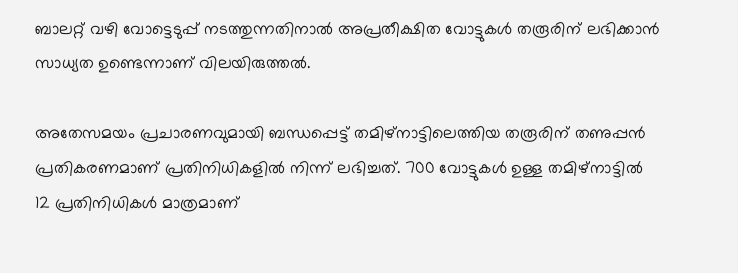ബാലറ്റ് വഴി വോട്ടെടുപ്പ് നടത്തുന്നതിനാൽ അപ്രതീക്ഷിത വോട്ടുകൾ തരൂരിന് ലഭിക്കാൻ സാധ്യത ഉണ്ടെന്നാണ് വിലയിരുത്തൽ.

അതേസമയം പ്രചാരണവുമായി ബന്ധപ്പെട്ട് തമിഴ്നാട്ടിലെത്തിയ തരൂരിന് തണുപ്പൻ പ്രതികരണമാണ് പ്രതിനിധികളിൽ നിന്ന് ലഭിച്ചത്. 700 വോട്ടുകൾ ഉള്ള തമിഴ്നാട്ടിൽ 12 പ്രതിനിധികൾ മാത്രമാണ്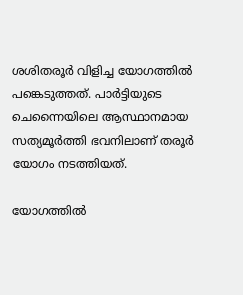ശശിതരൂർ വിളിച്ച യോഗത്തിൽ പങ്കെടുത്തത്. പാർട്ടിയുടെ ചെന്നൈയിലെ ആസ്ഥാനമായ സത്യമൂർത്തി ഭവനിലാണ് തരൂർ യോഗം നടത്തിയത്.

യോഗത്തിൽ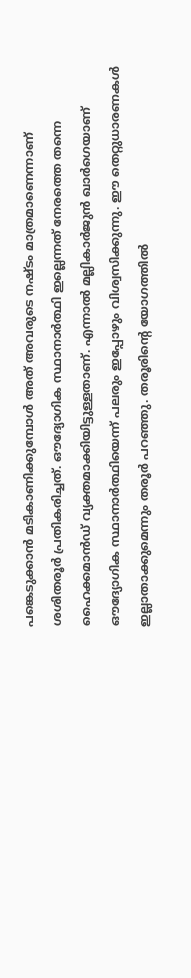പങ്കെടുക്കാൻ മടികാണിക്കുമ്പോൾ അത് അവരുടെ നഷ്ടം മാത്രമാണെന്നാണ് ശശിതരൂർ പ്രതികരിച്ചത്. ഔദ്യോഗിക സ്ഥാനാര്‍ത്ഥി ഇല്ലെന്നത് നേരത്തെ തന്നെ ഹൈക്കമാൻഡ് വ്യക്തമാക്കിയിട്ടുള്ളതാണ്. എന്നാൽ മല്ലികാർജുൻ ഖാർഗെയാണ് ഔദ്യോഗിക സ്ഥാനാർത്ഥിയെന്ന് പലരും ഇപ്പോഴും വിശ്വസിക്കുന്നു. ഈ തെറ്റുധാരണകൾ ഇല്ലാതാക്കുമെന്നും തരൂർ പറഞ്ഞു. തരൂരിന്റെ യോഗത്തിൽ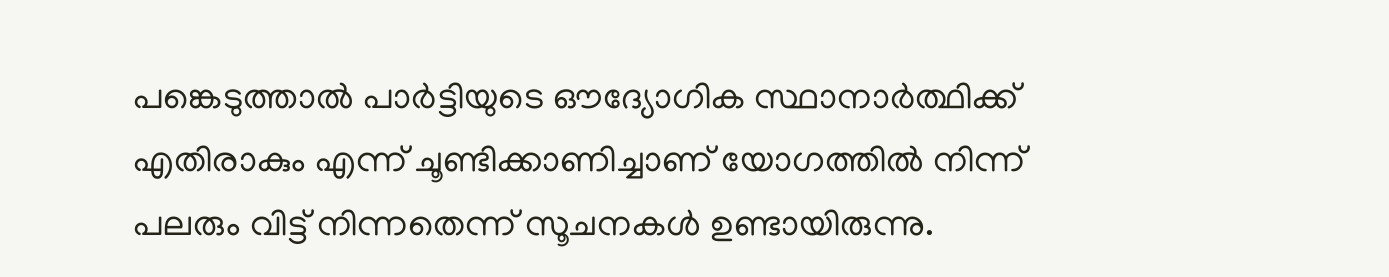പങ്കെടുത്താൽ പാർട്ടിയുടെ ഔദ്യോഗിക സ്ഥാനാർത്ഥിക്ക് എതിരാകും എന്ന് ചൂണ്ടിക്കാണിച്ചാണ് യോഗത്തിൽ നിന്ന് പലരും വിട്ട് നിന്നതെന്ന് സൂചനകൾ ഉണ്ടായിരുന്നു.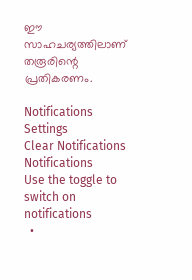ഈ സാഹചര്യത്തിലാണ് തരൂരിന്റെ പ്രതികരണം.

Notifications
Settings
Clear Notifications
Notifications
Use the toggle to switch on notifications
  •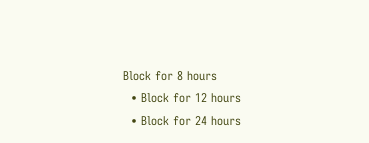Block for 8 hours
  • Block for 12 hours
  • Block for 24 hours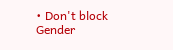• Don't block
Gender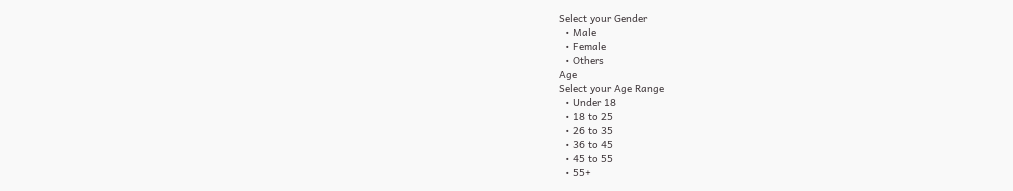Select your Gender
  • Male
  • Female
  • Others
Age
Select your Age Range
  • Under 18
  • 18 to 25
  • 26 to 35
  • 36 to 45
  • 45 to 55
  • 55+